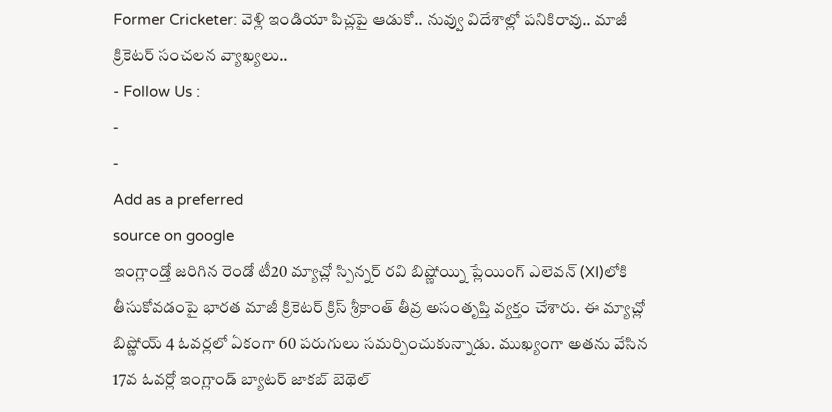Former Cricketer: వెళ్లి ఇండియా పిచ్లపై ఆడుకో.. నువ్వు విదేశాల్లో పనికిరావు.. మాజీ క్రికెటర్ సంచలన వ్యాఖ్యలు..
- Follow Us :
-
-
Add as a preferred
source on google
ఇంగ్లాండ్తో జరిగిన రెండో టీ20 మ్యాచ్లో స్పిన్నర్ రవి బిష్ణోయ్ని ప్లేయింగ్ ఎలెవన్ (XI)లోకి తీసుకోవడంపై భారత మాజీ క్రికెటర్ క్రిస్ శ్రీకాంత్ తీవ్ర అసంతృప్తి వ్యక్తం చేశారు. ఈ మ్యాచ్లో బిష్ణోయ్ 4 ఓవర్లలో ఏకంగా 60 పరుగులు సమర్పించుకున్నాడు. ముఖ్యంగా అతను వేసిన 17వ ఓవర్లో ఇంగ్లాండ్ బ్యాటర్ జాకబ్ బెథెల్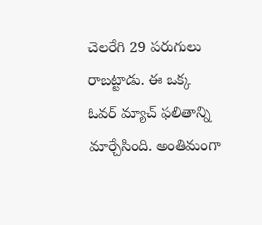చెలరేగి 29 పరుగులు రాబట్టాడు. ఈ ఒక్క ఓవర్ మ్యాచ్ ఫలితాన్ని మార్చేసింది. అంతిమంగా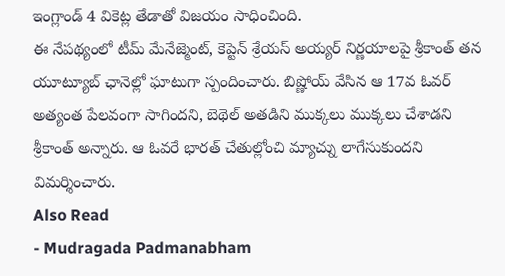ఇంగ్లాండ్ 4 వికెట్ల తేడాతో విజయం సాధించింది.
ఈ నేపథ్యంలో టీమ్ మేనేజ్మెంట్, కెప్టెన్ శ్రేయస్ అయ్యర్ నిర్ణయాలపై శ్రీకాంత్ తన యూట్యూబ్ ఛానెల్లో ఘాటుగా స్పందించారు. బిష్ణోయ్ వేసిన ఆ 17వ ఓవర్ అత్యంత పేలవంగా సాగిందని, బెథెల్ అతడిని ముక్కలు ముక్కలు చేశాడని శ్రీకాంత్ అన్నారు. ఆ ఓవరే భారత్ చేతుల్లోంచి మ్యాచ్ను లాగేసుకుందని విమర్శించారు.
Also Read
- Mudragada Padmanabham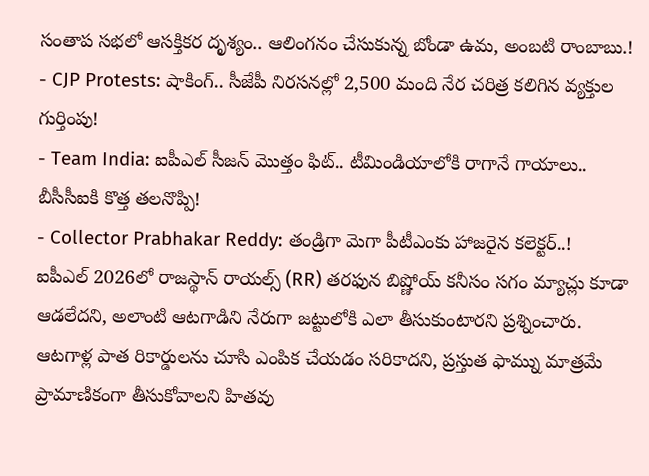సంతాప సభలో ఆసక్తికర దృశ్యం.. ఆలింగనం చేసుకున్న బోండా ఉమ, అంబటి రాంబాబు.!
- CJP Protests: షాకింగ్.. సీజేపీ నిరసనల్లో 2,500 మంది నేర చరిత్ర కలిగిన వ్యక్తుల గుర్తింపు!
- Team India: ఐపీఎల్ సీజన్ మొత్తం ఫిట్.. టీమిండియాలోకి రాగానే గాయాలు.. బీసీసీఐకి కొత్త తలనొప్పి!
- Collector Prabhakar Reddy: తండ్రిగా మెగా పీటీఎంకు హాజరైన కలెక్టర్..!
ఐపీఎల్ 2026లో రాజస్థాన్ రాయల్స్ (RR) తరఫున బిష్ణోయ్ కనీసం సగం మ్యాచ్లు కూడా ఆడలేదని, అలాంటి ఆటగాడిని నేరుగా జట్టులోకి ఎలా తీసుకుంటారని ప్రశ్నించారు. ఆటగాళ్ల పాత రికార్డులను చూసి ఎంపిక చేయడం సరికాదని, ప్రస్తుత ఫామ్ను మాత్రమే ప్రామాణికంగా తీసుకోవాలని హితవు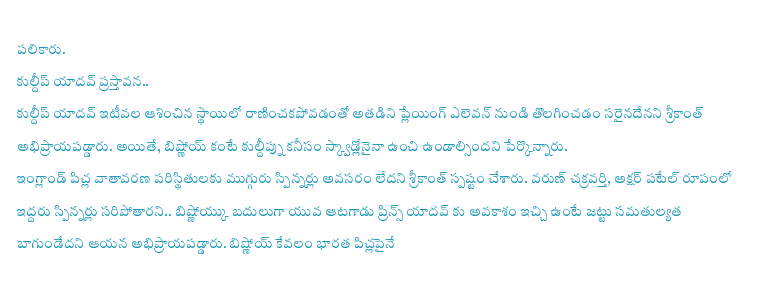పలికారు.
కుల్దీప్ యాదవ్ ప్రస్తావన..
కుల్దీప్ యాదవ్ ఇటీవల ఆశించిన స్థాయిలో రాణించకపోవడంతో అతడిని ప్లేయింగ్ ఎలెవన్ నుండి తొలగించడం సరైనదేనని శ్రీకాంత్ అభిప్రాయపడ్డారు. అయితే, బిష్ణోయ్ కంటే కుల్దీప్ను కనీసం స్క్వాడ్లోనైనా ఉంచి ఉండాల్సిందని పేర్కొన్నారు.
ఇంగ్లాండ్ పిచ్ల వాతావరణ పరిస్థితులకు ముగ్గురు స్పిన్నర్లు అవసరం లేదని శ్రీకాంత్ స్పష్టం చేశారు. వరుణ్ చక్రవర్తి, అక్షర్ పటేల్ రూపంలో ఇద్దరు స్పిన్నర్లు సరిపోతారని.. బిష్ణోయ్కు బదులుగా యువ ఆటగాడు ప్రిన్స్ యాదవ్ కు అవకాశం ఇచ్చి ఉంటే జట్టు సమతుల్యత బాగుండేదని ఆయన అభిప్రాయపడ్డారు. బిష్ణోయ్ కేవలం భారత పిచ్లపైనే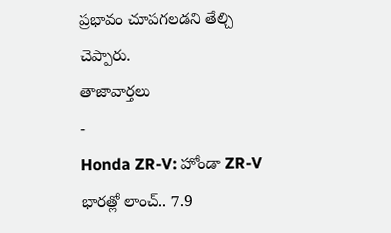ప్రభావం చూపగలడని తేల్చి చెప్పారు.
తాజావార్తలు
-
Honda ZR-V: హోండా ZR-V భారత్లో లాంచ్.. 7.9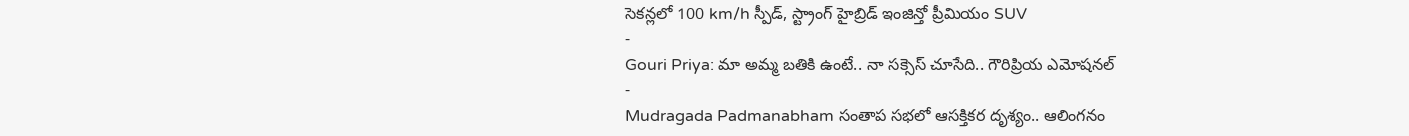సెకన్లలో 100 km/h స్పీడ్, స్ట్రాంగ్ హైబ్రిడ్ ఇంజిన్తో ప్రీమియం SUV
-
Gouri Priya: మా అమ్మ బతికి ఉంటే.. నా సక్సెస్ చూసేది.. గౌరిప్రియ ఎమోషనల్
-
Mudragada Padmanabham సంతాప సభలో ఆసక్తికర దృశ్యం.. ఆలింగనం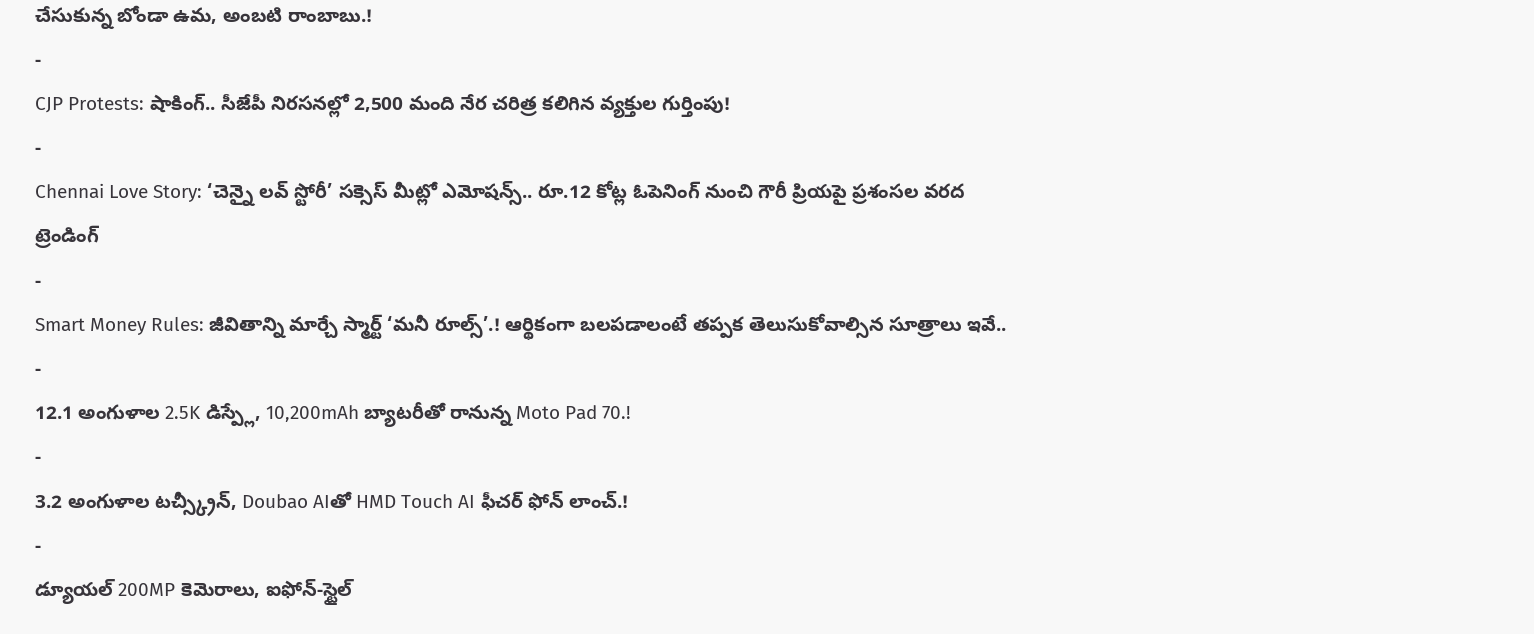చేసుకున్న బోండా ఉమ, అంబటి రాంబాబు.!
-
CJP Protests: షాకింగ్.. సీజేపీ నిరసనల్లో 2,500 మంది నేర చరిత్ర కలిగిన వ్యక్తుల గుర్తింపు!
-
Chennai Love Story: ‘చెన్నై లవ్ స్టోరీ’ సక్సెస్ మీట్లో ఎమోషన్స్.. రూ.12 కోట్ల ఓపెనింగ్ నుంచి గౌరీ ప్రియపై ప్రశంసల వరద
ట్రెండింగ్
-
Smart Money Rules: జీవితాన్ని మార్చే స్మార్ట్ ‘మనీ రూల్స్’.! ఆర్థికంగా బలపడాలంటే తప్పక తెలుసుకోవాల్సిన సూత్రాలు ఇవే..
-
12.1 అంగుళాల 2.5K డిస్ప్లే, 10,200mAh బ్యాటరీతో రానున్న Moto Pad 70.!
-
3.2 అంగుళాల టచ్స్క్రీన్, Doubao AIతో HMD Touch AI ఫీచర్ ఫోన్ లాంచ్.!
-
డ్యూయల్ 200MP కెమెరాలు, ఐఫోన్-స్టైల్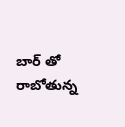బార్ తో రాబోతున్న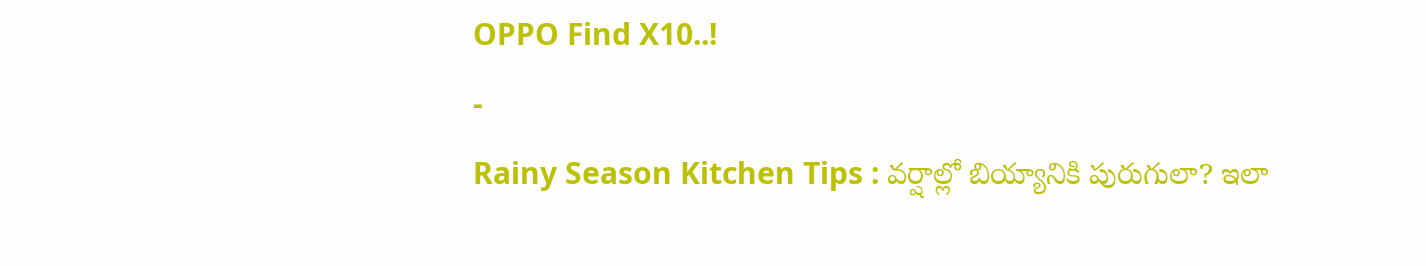OPPO Find X10..!
-
Rainy Season Kitchen Tips : వర్షాల్లో బియ్యానికి పురుగులా? ఇలా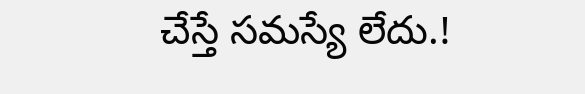చేస్తే సమస్యే లేదు.!